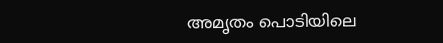അമൃതം പൊടിയിലെ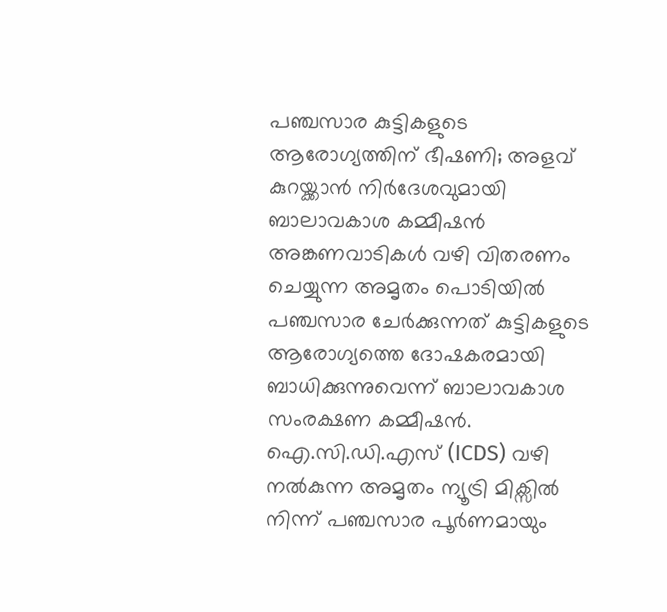പഞ്ചസാര കുട്ടികളുടെ ആരോഗ്യത്തിന് ഭീഷണി; അളവ് കുറയ്ക്കാൻ നിർദേശവുമായി ബാലാവകാശ കമ്മീഷൻ
അങ്കണവാടികൾ വഴി വിതരണം ചെയ്യുന്ന അമൃതം പൊടിയിൽ പഞ്ചസാര ചേർക്കുന്നത് കുട്ടികളുടെ ആരോഗ്യത്തെ ദോഷകരമായി ബാധിക്കുന്നുവെന്ന് ബാലാവകാശ സംരക്ഷണ കമ്മീഷൻ. ഐ.സി.ഡി.എസ് (ICDS) വഴി നൽകുന്ന അമൃതം ന്യൂട്രി മിക്സിൽ നിന്ന് പഞ്ചസാര പൂർണമായും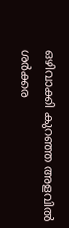ഒഴിവാക്കി കുറഞ്ഞ അളവിൽ ശർക്കര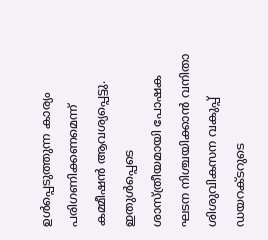ഉൾപ്പെടുത്തുന്ന കാര്യം പരിഗണിക്കണമെന്ന് കമ്മീഷൻ ആവശ്യപ്പെട്ടു. ഇതുൾപ്പെടെ ശാസ്ത്രീയമായി പോഷക ഘടന നിശ്ചയിക്കാൻ വനിതാ ശിശുവികസന വകുപ്പ് ഡയറക്ടറുടെ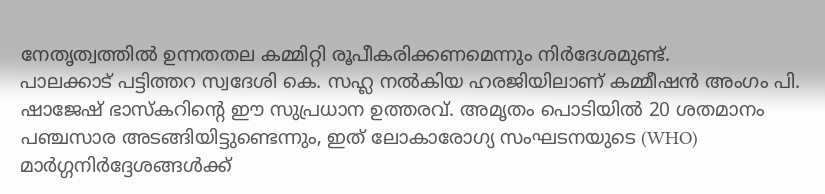നേതൃത്വത്തിൽ ഉന്നതതല കമ്മിറ്റി രൂപീകരിക്കണമെന്നും നിർദേശമുണ്ട്.
പാലക്കാട് പട്ടിത്തറ സ്വദേശി കെ. സഹ്ല നൽകിയ ഹരജിയിലാണ് കമ്മീഷൻ അംഗം പി. ഷാജേഷ് ഭാസ്കറിന്റെ ഈ സുപ്രധാന ഉത്തരവ്. അമൃതം പൊടിയിൽ 20 ശതമാനം പഞ്ചസാര അടങ്ങിയിട്ടുണ്ടെന്നും, ഇത് ലോകാരോഗ്യ സംഘടനയുടെ (WHO) മാർഗ്ഗനിർദ്ദേശങ്ങൾക്ക്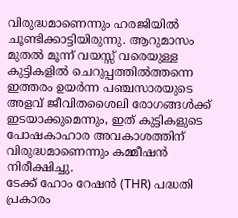വിരുദ്ധമാണെന്നും ഹരജിയിൽ ചൂണ്ടിക്കാട്ടിയിരുന്നു. ആറുമാസം മുതൽ മൂന്ന് വയസ്സ് വരെയുള്ള കുട്ടികളിൽ ചെറുപ്പത്തിൽത്തന്നെ ഇത്തരം ഉയർന്ന പഞ്ചസാരയുടെ അളവ് ജീവിതശൈലി രോഗങ്ങൾക്ക് ഇടയാക്കുമെന്നും, ഇത് കുട്ടികളുടെ പോഷകാഹാര അവകാശത്തിന് വിരുദ്ധമാണെന്നും കമ്മീഷൻ നിരീക്ഷിച്ചു.
ടേക്ക് ഹോം റേഷൻ (THR) പദ്ധതി പ്രകാരം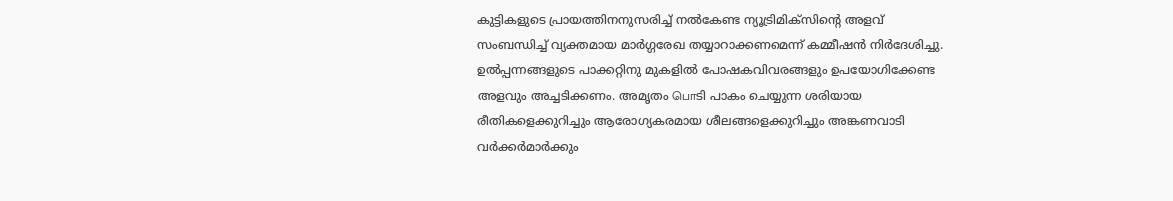കുട്ടികളുടെ പ്രായത്തിനനുസരിച്ച് നൽകേണ്ട ന്യൂട്രിമിക്സിന്റെ അളവ് സംബന്ധിച്ച് വ്യക്തമായ മാർഗ്ഗരേഖ തയ്യാറാക്കണമെന്ന് കമ്മീഷൻ നിർദേശിച്ചു. ഉൽപ്പന്നങ്ങളുടെ പാക്കറ്റിനു മുകളിൽ പോഷകവിവരങ്ങളും ഉപയോഗിക്കേണ്ട അളവും അച്ചടിക്കണം. അമൃതം பொടി പാകം ചെയ്യുന്ന ശരിയായ രീതികളെക്കുറിച്ചും ആരോഗ്യകരമായ ശീലങ്ങളെക്കുറിച്ചും അങ്കണവാടി വർക്കർമാർക്കും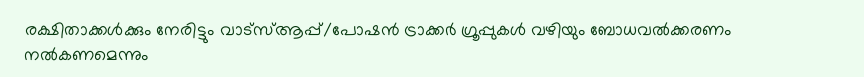രക്ഷിതാക്കൾക്കും നേരിട്ടും വാട്സ്ആപ്പ്/പോഷൻ ട്രാക്കർ ഗ്രൂപ്പുകൾ വഴിയും ബോധവൽക്കരണം നൽകണമെന്നും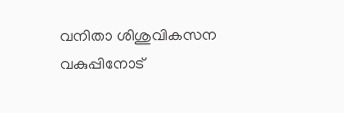വനിതാ ശിശുവികസന വകുപ്പിനോട്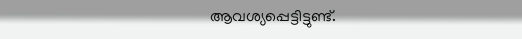ആവശ്യപ്പെട്ടിട്ടുണ്ട്.